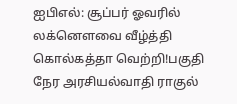ஐபிஎல்: சூப்பர் ஓவரில் லக்னௌவை வீழ்த்தி கொல்கத்தா வெற்றி!பகுதி நேர அரசியல்வாதி ராகுல்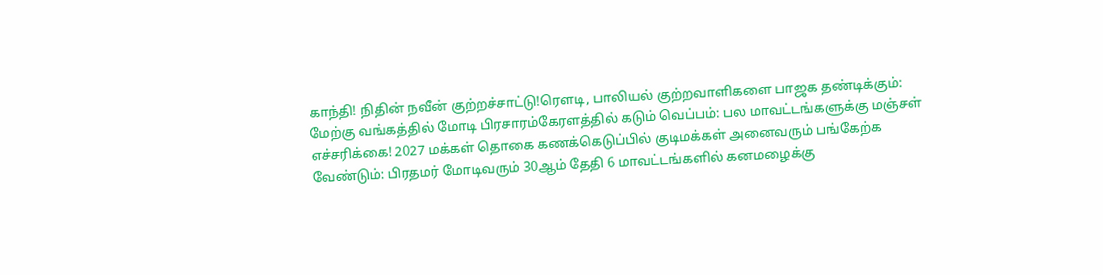காந்தி! நிதின் நவீன் குற்றச்சாட்டு!ரெளடி, பாலியல் குற்றவாளிகளை பாஜக தண்டிக்கும்: மேற்கு வங்கத்தில் மோடி பிரசாரம்கேரளத்தில் கடும் வெப்பம்: பல மாவட்டங்களுக்கு மஞ்சள் எச்சரிக்கை! 2027 மக்கள் தொகை கணக்கெடுப்பில் குடிமக்கள் அனைவரும் பங்கேற்க வேண்டும்: பிரதமர் மோடிவரும் 30ஆம் தேதி 6 மாவட்டங்களில் கனமழைக்கு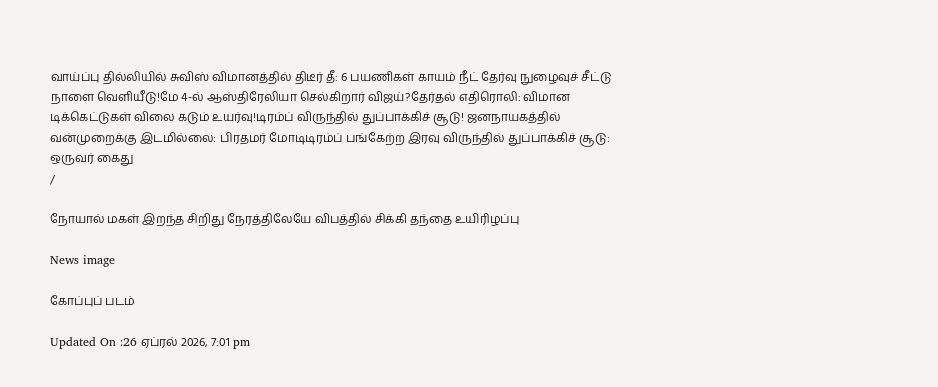வாய்ப்பு தில்லியில் சுவிஸ் விமானத்தில் திடீர் தீ: 6 பயணிகள் காயம் நீட் தேர்வு நுழைவுச் சீட்டு நாளை வெளியீடு!மே 4-ல் ஆஸ்திரேலியா செல்கிறார் விஜய்?தேர்தல் எதிரொலி: விமான டிக்கெட்டுகள் விலை கடும் உயர்வு!டிரம்ப் விருந்தில் துப்பாக்கிச் சூடு! ஜனநாயகத்தில் வன்முறைக்கு இடமில்லை: பிரதமர் மோடிடிரம்ப் பங்கேற்ற இரவு விருந்தில் துப்பாக்கிச் சூடு: ஒருவர் கைது
/

நோயால் மகள் இறந்த சிறிது நேரத்திலேயே விபத்தில் சிக்கி தந்தை உயிரிழப்பு

News image

கோப்புப் படம்

Updated On :26 ஏப்ரல் 2026, 7:01 pm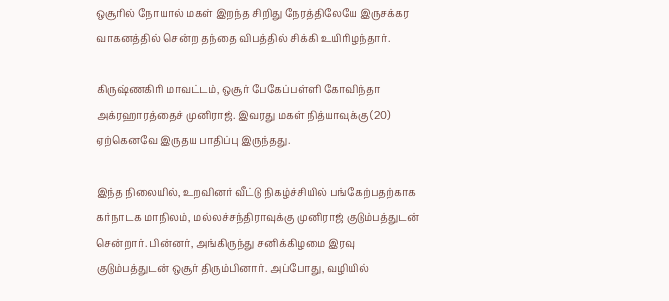ஒசூரில் நோயால் மகள் இறந்த சிறிது நேரத்திலேயே இருசக்கர வாகனத்தில் சென்ற தந்தை விபத்தில் சிக்கி உயிரிழந்தார்.

கிருஷ்ணகிரி மாவட்டம், ஒசூர் பேகேப்பள்ளி கோவிந்தா அக்ரஹாரத்தைச் முனிராஜ். இவரது மகள் நித்யாவுக்கு (20) ஏற்கெனவே இருதய பாதிப்பு இருந்தது.

இந்த நிலையில், உறவினர் வீட்டு நிகழ்ச்சியில் பங்கேற்பதற்காக கர்நாடக மாநிலம், மல்லச்சந்திராவுக்கு முனிராஜ் குடும்பத்துடன் சென்றார். பின்னர், அங்கிருந்து சனிக்கிழமை இரவு குடும்பத்துடன் ஒசூர் திரும்பினார். அப்போது, வழியில்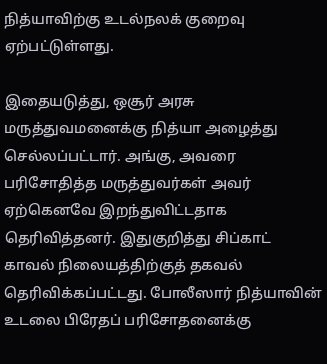நித்யாவிற்கு உடல்நலக் குறைவு ஏற்பட்டுள்ளது.

இதையடுத்து, ஒசூர் அரசு மருத்துவமனைக்கு நித்யா அழைத்து செல்லப்பட்டார். அங்கு, அவரை பரிசோதித்த மருத்துவர்கள் அவர் ஏற்கெனவே இறந்துவிட்டதாக தெரிவித்தனர். இதுகுறித்து சிப்காட் காவல் நிலையத்திற்குத் தகவல் தெரிவிக்கப்பட்டது. போலீஸார் நித்யாவின் உடலை பிரேதப் பரிசோதனைக்கு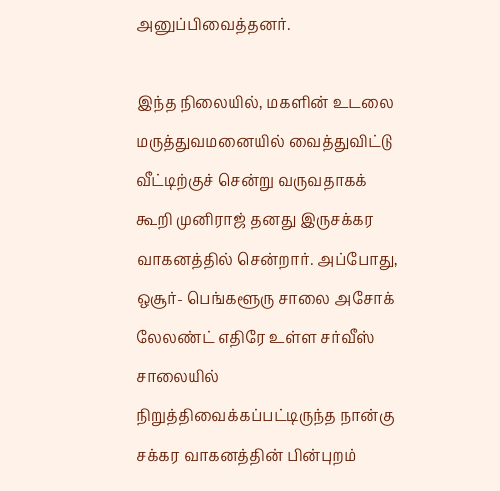அனுப்பிவைத்தனர்.

இந்த நிலையில், மகளின் உடலை மருத்துவமனையில் வைத்துவிட்டு வீட்டிற்குச் சென்று வருவதாகக் கூறி முனிராஜ் தனது இருசக்கர வாகனத்தில் சென்றார். அப்போது, ஒசூர்- பெங்களூரு சாலை அசோக் லேலண்ட் எதிரே உள்ள சர்வீஸ் சாலையில் நிறுத்திவைக்கப்பட்டிருந்த நான்கு சக்கர வாகனத்தின் பின்புறம்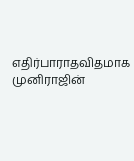எதிர்பாராதவிதமாக முனிராஜின்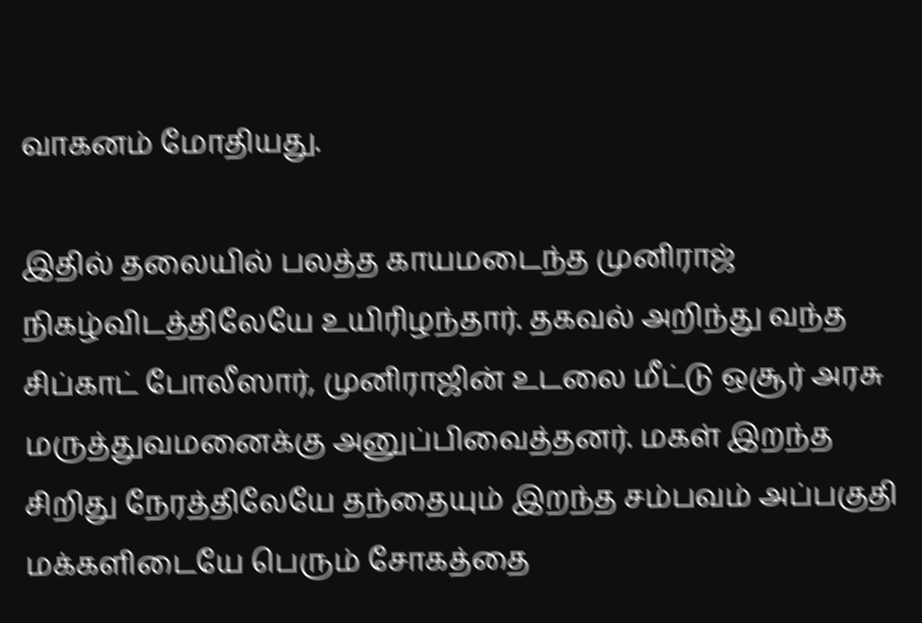வாகனம் மோதியது.

இதில் தலையில் பலத்த காயமடைந்த முனிராஜ் நிகழ்விடத்திலேயே உயிரிழந்தார். தகவல் அறிந்து வந்த சிப்காட் போலீஸார், முனிராஜின் உடலை மீட்டு ஒசூர் அரசு மருத்துவமனைக்கு அனுப்பிவைத்தனர். மகள் இறந்த சிறிது நேரத்திலேயே தந்தையும் இறந்த சம்பவம் அப்பகுதி மக்களிடையே பெரும் சோகத்தை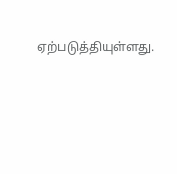ஏற்படுத்தியுள்ளது.